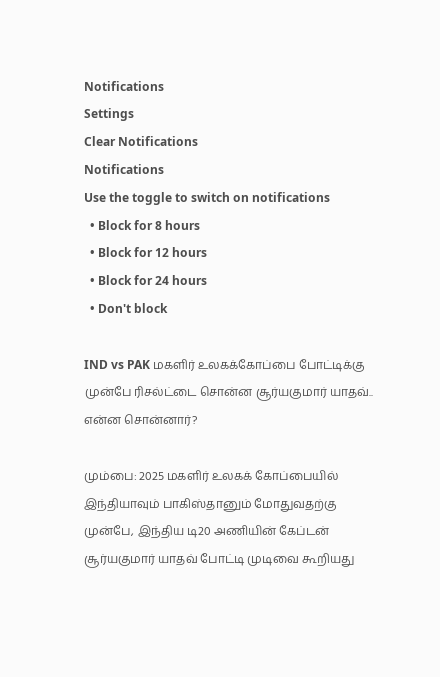Notifications
Settings
Clear Notifications
Notifications
Use the toggle to switch on notifications
  • Block for 8 hours
  • Block for 12 hours
  • Block for 24 hours
  • Don't block

IND vs PAK மகளிர் உலகக்கோப்பை போட்டிக்கு முன்பே ரிசல்ட்டை சொன்ன சூர்யகுமார் யாதவ்.. என்ன சொன்னார்?

மும்பை: 2025 மகளிர் உலகக் கோப்பையில் இந்தியாவும் பாகிஸ்தானும் மோதுவதற்கு முன்பே, இந்திய டி20 அணியின் கேப்டன் சூர்யகுமார் யாதவ் போட்டி முடிவை கூறியது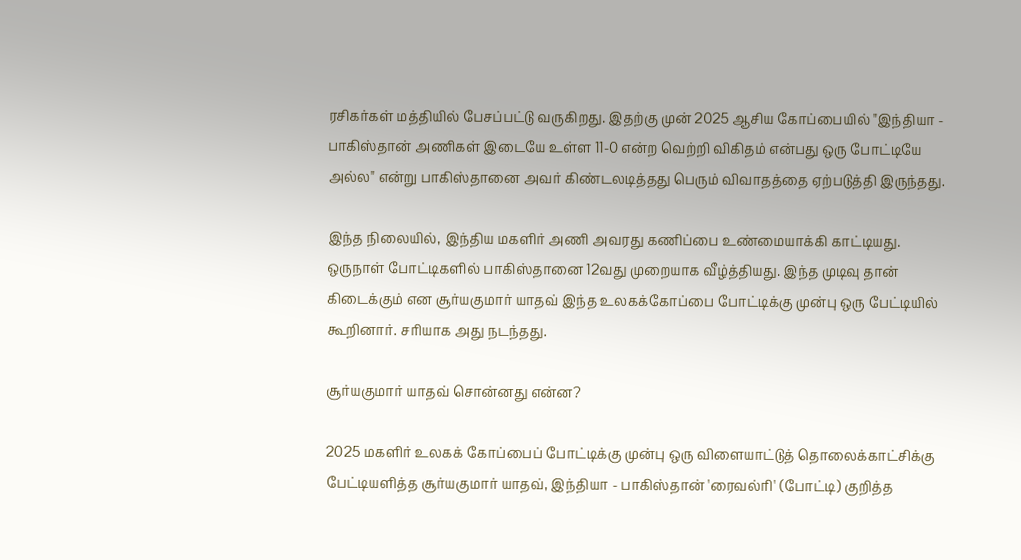ரசிகர்கள் மத்தியில் பேசப்பட்டு வருகிறது. இதற்கு முன் 2025 ஆசிய கோப்பையில் "இந்தியா - பாகிஸ்தான் அணிகள் இடையே உள்ள 11-0 என்ற வெற்றி விகிதம் என்பது ஒரு போட்டியே அல்ல" என்று பாகிஸ்தானை அவர் கிண்டலடித்தது பெரும் விவாதத்தை ஏற்படுத்தி இருந்தது.

இந்த நிலையில், இந்திய மகளிர் அணி அவரது கணிப்பை உண்மையாக்கி காட்டியது. ஒருநாள் போட்டிகளில் பாகிஸ்தானை 12வது முறையாக வீழ்த்தியது. இந்த முடிவு தான் கிடைக்கும் என சூர்யகுமார் யாதவ் இந்த உலகக்கோப்பை போட்டிக்கு முன்பு ஒரு பேட்டியில் கூறினார். சரியாக அது நடந்தது.

சூர்யகுமார் யாதவ் சொன்னது என்ன?

2025 மகளிர் உலகக் கோப்பைப் போட்டிக்கு முன்பு ஒரு விளையாட்டுத் தொலைக்காட்சிக்கு பேட்டியளித்த சூர்யகுமார் யாதவ், இந்தியா - பாகிஸ்தான் 'ரைவல்ரி' (போட்டி) குறித்த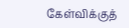கேள்விக்குத்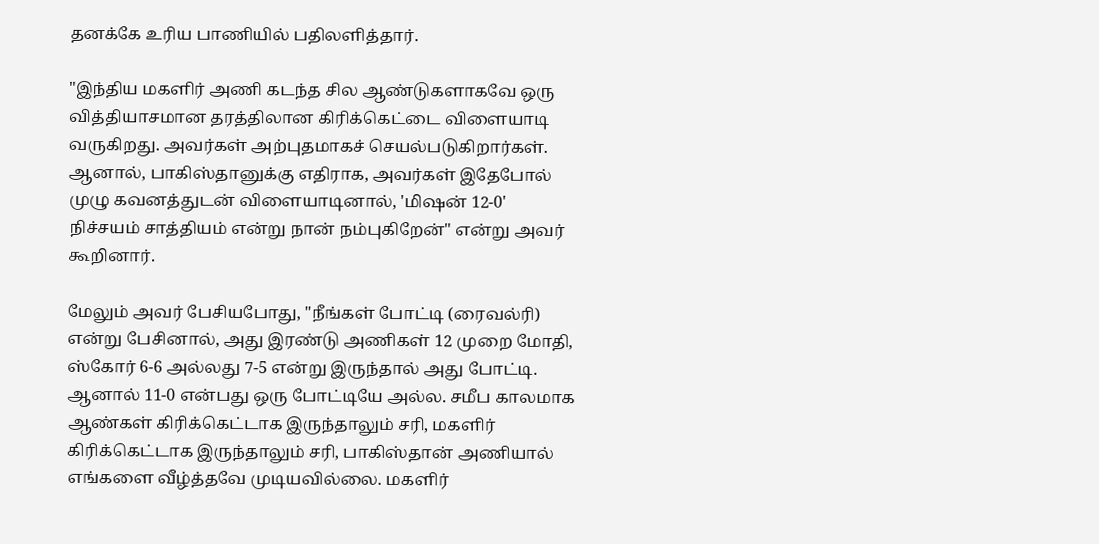தனக்கே உரிய பாணியில் பதிலளித்தார்.

"இந்திய மகளிர் அணி கடந்த சில ஆண்டுகளாகவே ஒரு வித்தியாசமான தரத்திலான கிரிக்கெட்டை விளையாடி வருகிறது. அவர்கள் அற்புதமாகச் செயல்படுகிறார்கள். ஆனால், பாகிஸ்தானுக்கு எதிராக, அவர்கள் இதேபோல் முழு கவனத்துடன் விளையாடினால், 'மிஷன் 12-0' நிச்சயம் சாத்தியம் என்று நான் நம்புகிறேன்" என்று அவர் கூறினார்.

மேலும் அவர் பேசியபோது, "நீங்கள் போட்டி (ரைவல்ரி) என்று பேசினால், அது இரண்டு அணிகள் 12 முறை மோதி, ஸ்கோர் 6-6 அல்லது 7-5 என்று இருந்தால் அது போட்டி. ஆனால் 11-0 என்பது ஒரு போட்டியே அல்ல. சமீப காலமாக ஆண்கள் கிரிக்கெட்டாக இருந்தாலும் சரி, மகளிர் கிரிக்கெட்டாக இருந்தாலும் சரி, பாகிஸ்தான் அணியால் எங்களை வீழ்த்தவே முடியவில்லை. மகளிர்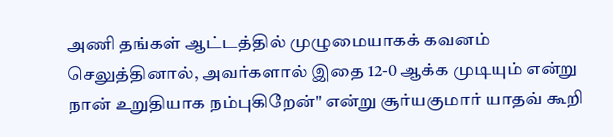அணி தங்கள் ஆட்டத்தில் முழுமையாகக் கவனம் செலுத்தினால், அவர்களால் இதை 12-0 ஆக்க முடியும் என்று நான் உறுதியாக நம்புகிறேன்" என்று சூர்யகுமார் யாதவ் கூறி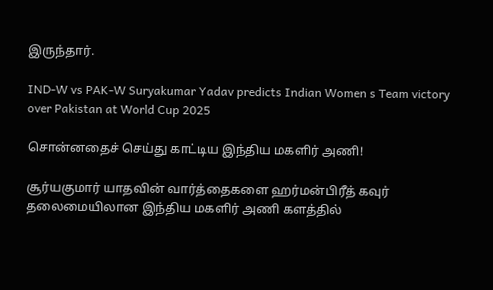இருந்தார்.

IND-W vs PAK-W Suryakumar Yadav predicts Indian Women s Team victory over Pakistan at World Cup 2025

சொன்னதைச் செய்து காட்டிய இந்திய மகளிர் அணி!

சூர்யகுமார் யாதவின் வார்த்தைகளை ஹர்மன்பிரீத் கவுர் தலைமையிலான இந்திய மகளிர் அணி களத்தில்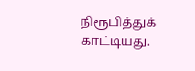நிரூபித்துக் காட்டியது.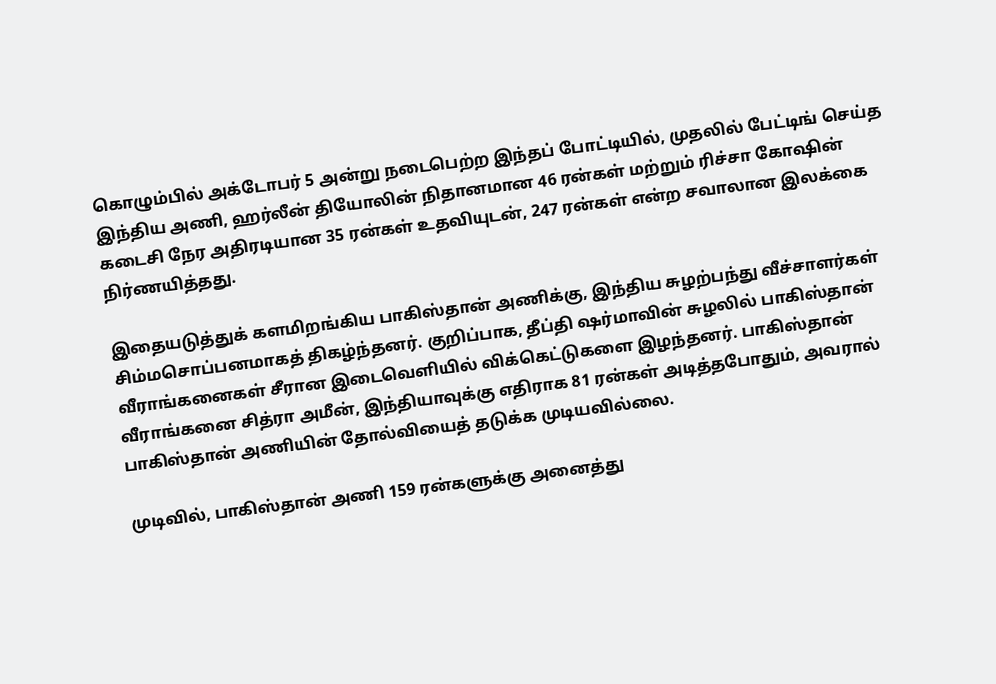கொழும்பில் அக்டோபர் 5 அன்று நடைபெற்ற இந்தப் போட்டியில், முதலில் பேட்டிங் செய்த இந்திய அணி, ஹர்லீன் தியோலின் நிதானமான 46 ரன்கள் மற்றும் ரிச்சா கோஷின் கடைசி நேர அதிரடியான 35 ரன்கள் உதவியுடன், 247 ரன்கள் என்ற சவாலான இலக்கை நிர்ணயித்தது.

இதையடுத்துக் களமிறங்கிய பாகிஸ்தான் அணிக்கு, இந்திய சுழற்பந்து வீச்சாளர்கள் சிம்மசொப்பனமாகத் திகழ்ந்தனர். குறிப்பாக, தீப்தி ஷர்மாவின் சுழலில் பாகிஸ்தான் வீராங்கனைகள் சீரான இடைவெளியில் விக்கெட்டுகளை இழந்தனர். பாகிஸ்தான் வீராங்கனை சித்ரா அமீன், இந்தியாவுக்கு எதிராக 81 ரன்கள் அடித்தபோதும், அவரால் பாகிஸ்தான் அணியின் தோல்வியைத் தடுக்க முடியவில்லை.

முடிவில், பாகிஸ்தான் அணி 159 ரன்களுக்கு அனைத்து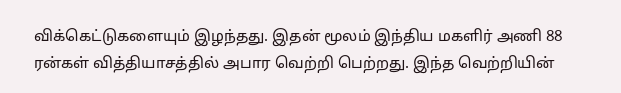விக்கெட்டுகளையும் இழந்தது. இதன் மூலம் இந்திய மகளிர் அணி 88 ரன்கள் வித்தியாசத்தில் அபார வெற்றி பெற்றது. இந்த வெற்றியின்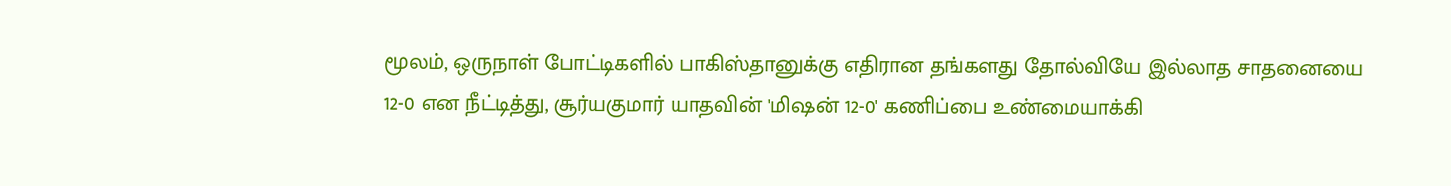மூலம், ஒருநாள் போட்டிகளில் பாகிஸ்தானுக்கு எதிரான தங்களது தோல்வியே இல்லாத சாதனையை 12-0 என நீட்டித்து, சூர்யகுமார் யாதவின் 'மிஷன் 12-0' கணிப்பை உண்மையாக்கி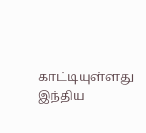காட்டியுள்ளது இந்திய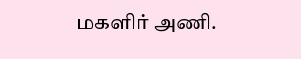மகளிர் அணி.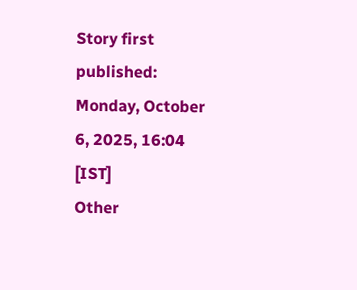Story first published: Monday, October 6, 2025, 16:04 [IST]
Other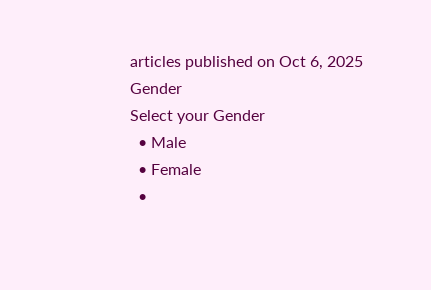articles published on Oct 6, 2025
Gender
Select your Gender
  • Male
  • Female
  •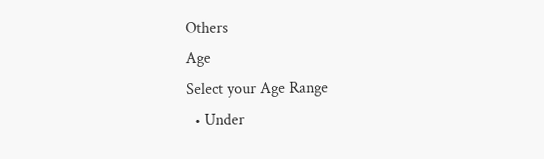Others
Age
Select your Age Range
  • Under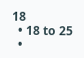18
  • 18 to 25
  •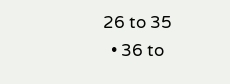26 to 35
  • 36 to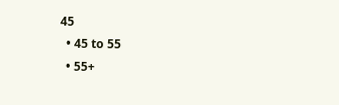45
  • 45 to 55
  • 55+